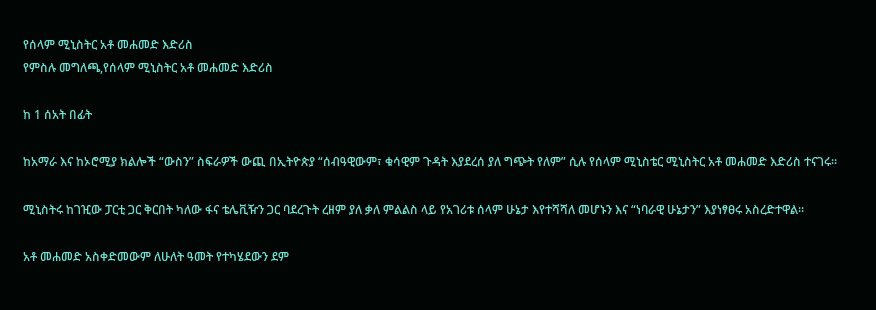የሰላም ሚኒስትር አቶ መሐመድ እድሪስ
የምስሉ መግለጫ,የሰላም ሚኒስትር አቶ መሐመድ እድሪስ

ከ 1 ሰአት በፊት

ከአማራ እና ከኦሮሚያ ክልሎች “ውስን” ስፍራዎች ውጪ በኢትዮጵያ “ሰብዓዊውም፣ ቁሳዊም ጉዳት እያደረሰ ያለ ግጭት የለም” ሲሉ የሰላም ሚኒስቴር ሚኒስትር አቶ መሐመድ እድሪስ ተናገሩ።

ሚኒስትሩ ከገዢው ፓርቲ ጋር ቅርበት ካለው ፋና ቴሌቪዥን ጋር ባደረጉት ረዘም ያለ ቃለ ምልልስ ላይ የአገሪቱ ሰላም ሁኔታ እየተሻሻለ መሆኑን እና “ነባራዊ ሁኔታን” እያነፃፀሩ አስረድተዋል።

አቶ መሐመድ አስቀድመውም ለሁለት ዓመት የተካሄደውን ደም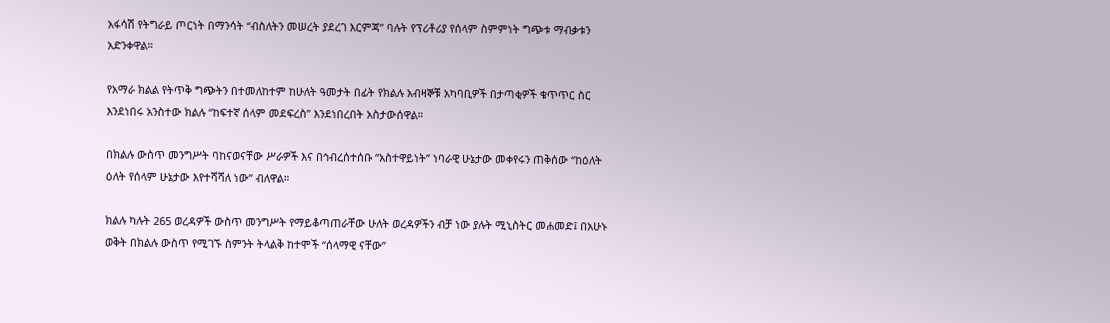አፋሳሽ የትግራይ ጦርነት በማንሳት “ብስለትን መሠረት ያደረገ እርምጃ” ባሉት የፕሪቶሪያ የሰላም ስምምነት ግጭቱ ማብቃቱን አድንቀዋል።

የአማራ ክልል የትጥቅ ግጭትን በተመለከተም ከሁለት ዓመታት በፊት የክልሉ አብዛኞቹ አካባቢዎች በታጣቂዎች ቁጥጥር ስር እንደነበሩ አንስተው ክልሉ “ከፍተኛ ሰላም መደፍረስ” እንደነበረበት አስታውሰዋል።

በክልሉ ውስጥ መንግሥት ባከናወናቸው ሥራዎች እና በኅብረሰተሰቡ “አስተዋይነት” ነባራዊ ሁኔታው መቀየሩን ጠቅሰው “ከዕለት ዕለት የሰላም ሁኔታው እየተሻሻለ ነው” ብለዋል።

ክልሉ ካሉት 265 ወረዳዎች ውስጥ መንግሥት የማይቆጣጠራቸው ሁለት ወረዳዎችን ብቻ ነው ያሉት ሚኒስትር መሐመድ፤ በአሁኑ ወቅት በክልሉ ውስጥ የሚገኙ ስምንት ትላልቅ ከተሞች “ሰላማዊ ናቸው”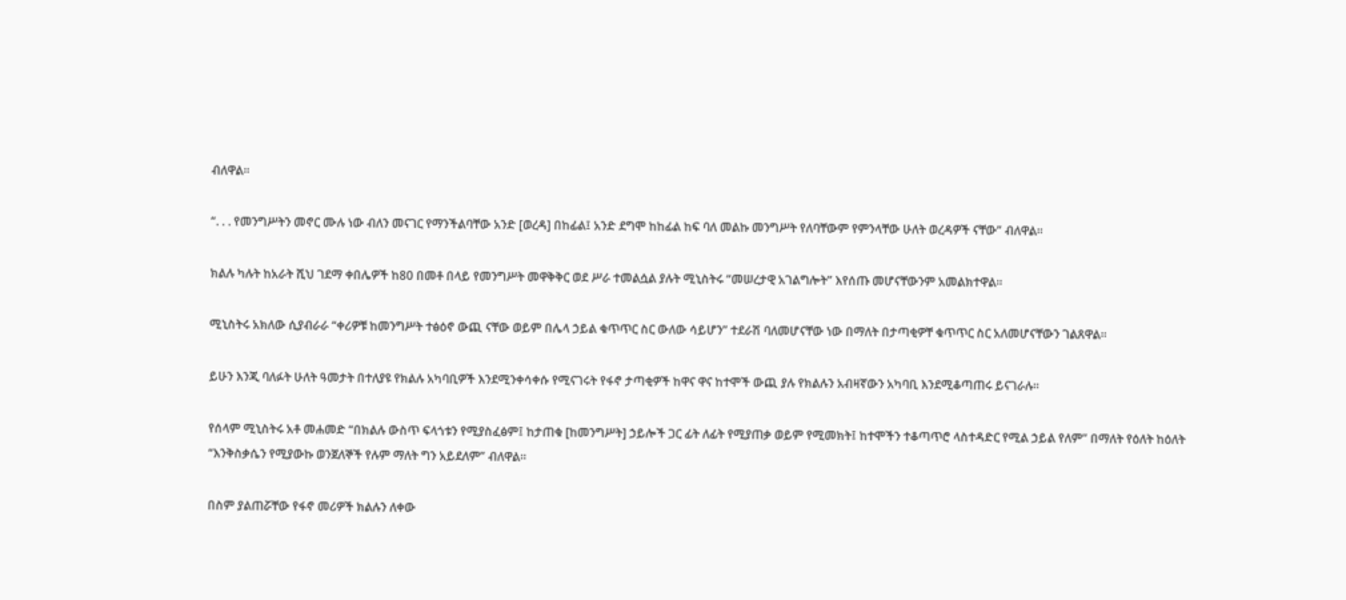ብለዋል።

“. . . የመንግሥትን መኖር ሙሉ ነው ብለን መናገር የማንችልባቸው አንድ [ወረዳ] በከፊል፤ አንድ ደግሞ ከከፊል ከፍ ባለ መልኩ መንግሥት የለባቸውም የምንላቸው ሁለት ወረዳዎች ናቸው” ብለዋል።

ክልሉ ካሉት ከአራት ሺህ ገደማ ቀበሌዎች ከ80 በመቶ በላይ የመንግሥት መዋቅቅር ወደ ሥራ ተመልሷል ያሉት ሚኒስትሩ “መሠረታዊ አገልግሎት” እየሰጡ መሆናቸውንም አመልክተዋል።

ሚኒስትሩ አክለው ሲያብራራ “ቀሪዎቹ ከመንግሥት ተፅዕኖ ውጪ ናቸው ወይም በሌላ ኃይል ቁጥጥር ስር ውለው ሳይሆን” ተደራሽ ባለመሆናቸው ነው በማለት በታጣቂዎቸ ቁጥጥር ስር አለመሆናቸውን ገልጸዋል።

ይሁን እንጂ ባለፉት ሁለት ዓመታት በተለያዩ የክልሉ አካባቢዎች እንደሚንቀሳቀሱ የሚናገሩት የፋኖ ታጣቂዎች ከዋና ዋና ከተሞች ውጪ ያሉ የክልሉን አብዛኛውን አካባቢ እንደሚቆጣጠሩ ይናገራሉ።

የሰላም ሚኒስትሩ አቶ መሐመድ “በክልሉ ውስጥ ፍላጎቱን የሚያስፈፅም፤ ከታጠቁ [ከመንግሥት] ኃይሎች ጋር ፊት ለፊት የሚያጠቃ ወይም የሚመክት፤ ከተሞችን ተቆጣጥሮ ላስተዳድር የሚል ኃይል የለም” በማለት የዕለት ከዕለት “እንቅስቃሴን የሚያውኩ ወንጀለኞች የሉም ማለት ግን አይደለም” ብለዋል።

በስም ያልጠሯቸው የፋኖ መሪዎች ክልሉን ለቀው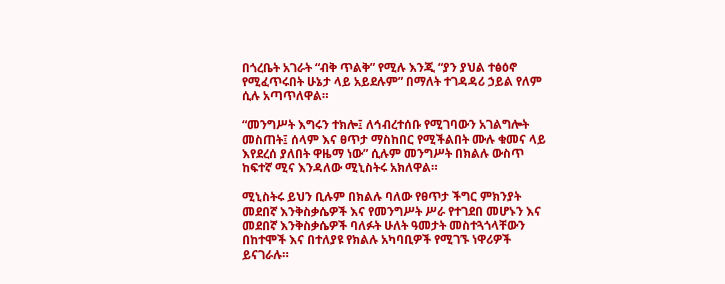በጎረቤት አገራት “ብቅ ጥልቅ” የሚሉ እንጂ “ያን ያህል ተፅዕኖ የሚፈጥሩበት ሁኔታ ላይ አይደሉም” በማለት ተገዳዳሪ ኃይል የለም ሲሉ አጣጥለዋል።

“መንግሥት እግሩን ተክሎ፤ ለኅብረተሰቡ የሚገባውን አገልግሎት መስጠት፤ ሰላም እና ፀጥታ ማስከበር የሚችልበት ሙሉ ቁመና ላይ እየደረሰ ያለበት ዋዜማ ነው” ሲሉም መንግሥት በክልሉ ውስጥ ከፍተኛ ሚና እንዳለው ሚኒስትሩ አክለዋል።

ሚኒስትሩ ይህን ቢሉም በክልሉ ባለው የፀጥታ ችግር ምክንያት መደበኛ እንቅስቃሴዎች እና የመንግሥት ሥራ የተገደበ መሆኑን እና መደበኛ እንቅስቃሴዎች ባለፉት ሁለት ዓመታት መስተጓጎላቸውን በከተሞች እና በተለያዩ የክልሉ አካባቢዎች የሚገኙ ነዋሪዎች ይናገራሉ።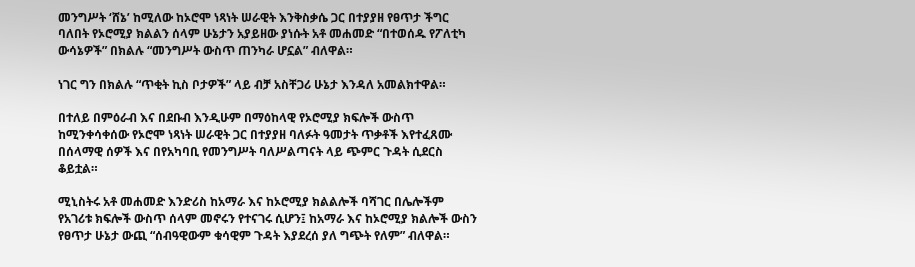መንግሥት ‘ሸኔ’ ከሚለው ከኦሮሞ ነጻነት ሠራዊት እንቅስቃሴ ጋር በተያያዘ የፀጥታ ችግር ባለበት የኦሮሚያ ክልልን ሰላም ሁኔታን አያይዘው ያነሱት አቶ መሐመድ “በተወሰዱ የፖለቲካ ውሳኔዎች” በክልሉ “መንግሥት ውስጥ ጠንካራ ሆኗል” ብለዋል።

ነገር ግን በክልሉ “ጥቂት ኪስ ቦታዎች” ላይ ብቻ አስቸጋሪ ሁኔታ እንዳለ አመልክተዋል።

በተለይ በምዕራብ እና በደቡብ እንዲሁም በማዕከላዊ የኦሮሚያ ክፍሎች ውስጥ ከሚንቀሳቀሰው የኦሮሞ ነጻነት ሠራዊት ጋር በተያያዘ ባለፉት ዓመታት ጥቃቶች እየተፈጸሙ በሰላማዊ ሰዎች እና በየአካባቢ የመንግሥት ባለሥልጣናት ላይ ጭምር ጉዳት ሲደርስ ቆይቷል።

ሚኒስትሩ አቶ መሐመድ እንድሪስ ከአማራ እና ከኦሮሚያ ክልልሎች ባሻገር በሌሎችም የአገሪቱ ክፍሎች ውስጥ ሰላም መኖሩን የተናገሩ ሲሆን፤ ከአማራ እና ከኦሮሚያ ክልሎች ውስን የፀጥታ ሁኔታ ውጪ “ሰብዓዊውም ቁሳዊም ጉዳት እያደረሰ ያለ ግጭት የለም” ብለዋል።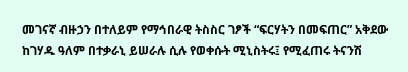መገናኛ ብዙኃን በተለይም የማኅበራዊ ትስስር ገፆች “ፍርሃትን በመፍጠር” አቅደው ከገሃዱ ዓለም በተቃራኒ ይሠራሉ ሲሉ የወቀሱት ሚኒስትሩ፤ የሚፈጠሩ ትናንሽ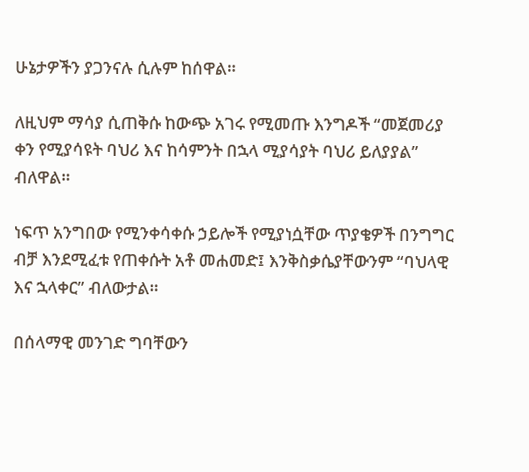ሁኔታዎችን ያጋንናሉ ሲሉም ከሰዋል።

ለዚህም ማሳያ ሲጠቅሱ ከውጭ አገሩ የሚመጡ እንግዶች “መጀመሪያ ቀን የሚያሳዩት ባህሪ እና ከሳምንት በኋላ ሚያሳያት ባህሪ ይለያያል” ብለዋል።

ነፍጥ አንግበው የሚንቀሳቀሱ ኃይሎች የሚያነሷቸው ጥያቄዎች በንግግር ብቻ እንደሚፈቱ የጠቀሱት አቶ መሐመድ፤ እንቅስቃሴያቸውንም “ባህላዊ እና ኋላቀር” ብለውታል።

በሰላማዊ መንገድ ግባቸውን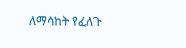ለማሳከት የፈለጉ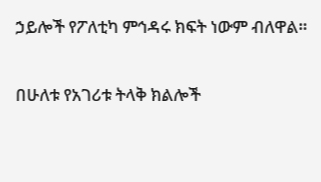ኃይሎች የፖለቲካ ምኅዳሩ ክፍት ነውም ብለዋል።

በሁለቱ የአገሪቱ ትላቅ ክልሎች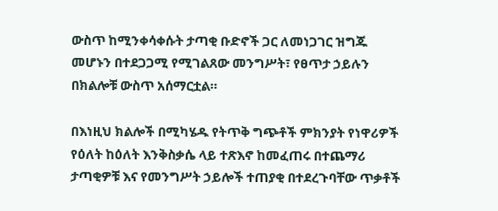ውስጥ ከሚንቀሳቀሱት ታጣቂ ቡድኖች ጋር ለመነጋገር ዝግጁ መሆኑን በተደጋጋሚ የሚገልጸው መንግሥት፣ የፀጥታ ኃይሉን በክልሎቹ ውስጥ አሰማርቷል።

በእነዚህ ክልሎች በሚካሄዱ የትጥቅ ግጭቶች ምክንያት የነዋሪዎች የዕለት ከዕለት እንቅስቃሴ ላይ ተጽእኖ ከመፈጠሩ በተጨማሪ ታጣቂዎቹ እና የመንግሥት ኃይሎች ተጠያቂ በተደረጉባቸው ጥቃቶች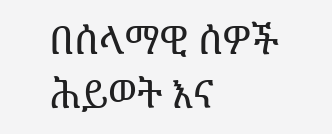በሰላማዊ ሰዎች ሕይወት እና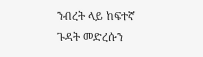ንብረት ላይ ከፍተኛ ጉዳት መድረሱን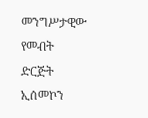መንግሥታዊው የመብት ድርጅት ኢሰመኮን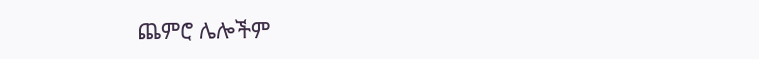ጨምሮ ሌሎችም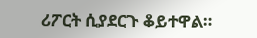ሪፖርት ሲያደርጉ ቆይተዋል።